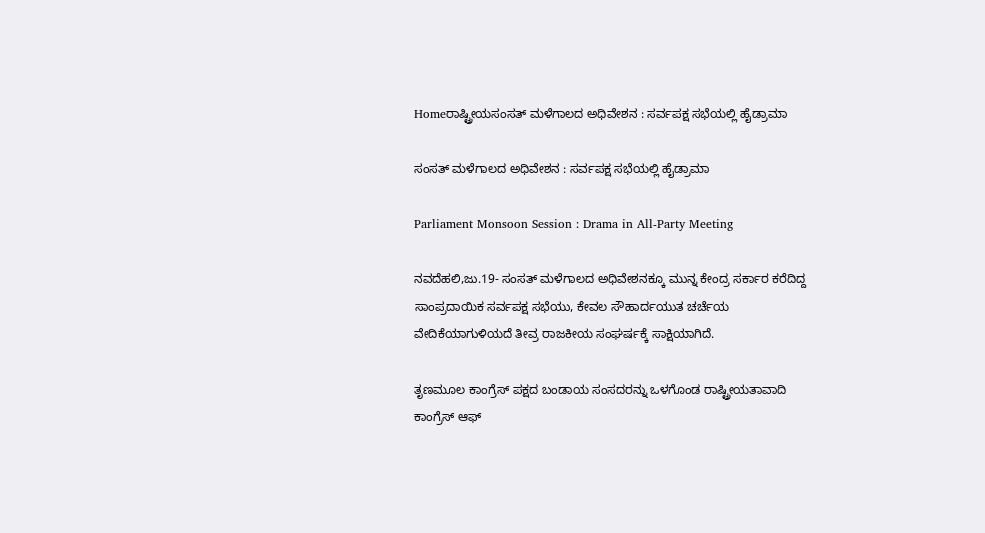Homeರಾಷ್ಟ್ರೀಯಸಂಸತ್‌ ಮಳೆಗಾಲದ ಅಧಿವೇಶನ : ಸರ್ವಪಕ್ಷ ಸಭೆಯಲ್ಲಿ ಹೈಡ್ರಾಮಾ

ಸಂಸತ್‌ ಮಳೆಗಾಲದ ಅಧಿವೇಶನ : ಸರ್ವಪಕ್ಷ ಸಭೆಯಲ್ಲಿ ಹೈಡ್ರಾಮಾ

Parliament Monsoon Session : Drama in All-Party Meeting

ನವದೆಹಲಿ,ಜು.19- ಸಂಸತ್‌ ಮಳೆಗಾಲದ ಅಧಿವೇಶನಕ್ಕೂ ಮುನ್ನ ಕೇಂದ್ರ ಸರ್ಕಾರ ಕರೆದಿದ್ದ ಸಾಂಪ್ರದಾಯಿಕ ಸರ್ವಪಕ್ಷ ಸಭೆಯು, ಕೇವಲ ಸೌಹಾರ್ದಯುತ ಚರ್ಚೆಯ ವೇದಿಕೆಯಾಗುಳಿಯದೆ ತೀವ್ರ ರಾಜಕೀಯ ಸಂಘರ್ಷಕ್ಕೆ ಸಾಕ್ಷಿಯಾಗಿದೆ.

ತೃಣಮೂಲ ಕಾಂಗ್ರೆಸ್‌‍ ಪಕ್ಷದ ಬಂಡಾಯ ಸಂಸದರನ್ನು ಒಳಗೊಂಡ ರಾಷ್ಟ್ರೀಯತಾವಾದಿ ಕಾಂಗ್ರೆಸ್‌‍ ಆಫ್‌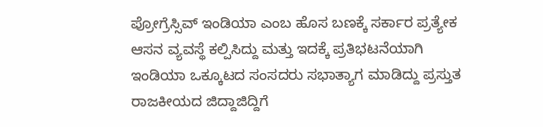ಪ್ರೋಗ್ರೆಸ್ಸಿವ್‌ ಇಂಡಿಯಾ ಎಂಬ ಹೊಸ ಬಣಕ್ಕೆ ಸರ್ಕಾರ ಪ್ರತ್ಯೇಕ ಆಸನ ವ್ಯವಸ್ಥೆ ಕಲ್ಪಿಸಿದ್ದು ಮತ್ತು ಇದಕ್ಕೆ ಪ್ರತಿಭಟನೆಯಾಗಿ ಇಂಡಿಯಾ ಒಕ್ಕೂಟದ ಸಂಸದರು ಸಭಾತ್ಯಾಗ ಮಾಡಿದ್ದು ಪ್ರಸ್ತುತ ರಾಜಕೀಯದ ಜಿದ್ದಾಜಿದ್ದಿಗೆ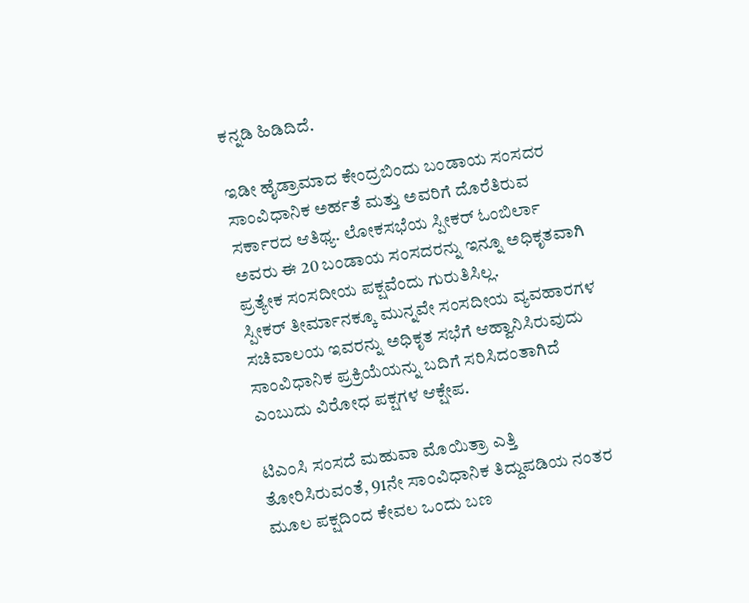ಕನ್ನಡಿ ಹಿಡಿದಿದೆ.

ಇಡೀ ಹೈಡ್ರಾಮಾದ ಕೇಂದ್ರಬಿಂದು ಬಂಡಾಯ ಸಂಸದರ ಸಾಂವಿಧಾನಿಕ ಅರ್ಹತೆ ಮತ್ತು ಅವರಿಗೆ ದೊರೆತಿರುವ ಸರ್ಕಾರದ ಆತಿಥ್ಯ. ಲೋಕಸಭೆಯ ಸ್ಪೀಕರ್‌ ಓಂಬಿರ್ಲಾ ಅವರು ಈ 20 ಬಂಡಾಯ ಸಂಸದರನ್ನು ಇನ್ನೂ ಅಧಿಕೃತವಾಗಿ ಪ್ರತ್ಯೇಕ ಸಂಸದೀಯ ಪಕ್ಷವೆಂದು ಗುರುತಿಸಿಲ್ಲ.
ಸ್ಪೀಕರ್‌ ತೀರ್ಮಾನಕ್ಕೂ ಮುನ್ನವೇ ಸಂಸದೀಯ ವ್ಯವಹಾರಗಳ ಸಚಿವಾಲಯ ಇವರನ್ನು ಅಧಿಕೃತ ಸಭೆಗೆ ಆಹ್ವಾನಿಸಿರುವುದು ಸಾಂವಿಧಾನಿಕ ಪ್ರಕ್ರಿಯೆಯನ್ನು ಬದಿಗೆ ಸರಿಸಿದಂತಾಗಿದೆ ಎಂಬುದು ವಿರೋಧ ಪಕ್ಷಗಳ ಆಕ್ಷೇಪ.

ಟಿಎಂಸಿ ಸಂಸದೆ ಮಹುವಾ ಮೊಯಿತ್ರಾ ಎತ್ತಿ ತೋರಿಸಿರುವಂತೆ, 91ನೇ ಸಾಂವಿಧಾನಿಕ ತಿದ್ದುಪಡಿಯ ನಂತರ ಮೂಲ ಪಕ್ಷದಿಂದ ಕೇವಲ ಒಂದು ಬಣ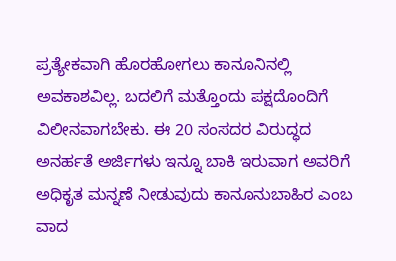ಪ್ರತ್ಯೇಕವಾಗಿ ಹೊರಹೋಗಲು ಕಾನೂನಿನಲ್ಲಿ ಅವಕಾಶವಿಲ್ಲ. ಬದಲಿಗೆ ಮತ್ತೊಂದು ಪಕ್ಷದೊಂದಿಗೆ ವಿಲೀನವಾಗಬೇಕು. ಈ 20 ಸಂಸದರ ವಿರುದ್ಧದ ಅನರ್ಹತೆ ಅರ್ಜಿಗಳು ಇನ್ನೂ ಬಾಕಿ ಇರುವಾಗ ಅವರಿಗೆ ಅಧಿಕೃತ ಮನ್ನಣೆ ನೀಡುವುದು ಕಾನೂನುಬಾಹಿರ ಎಂಬ ವಾದ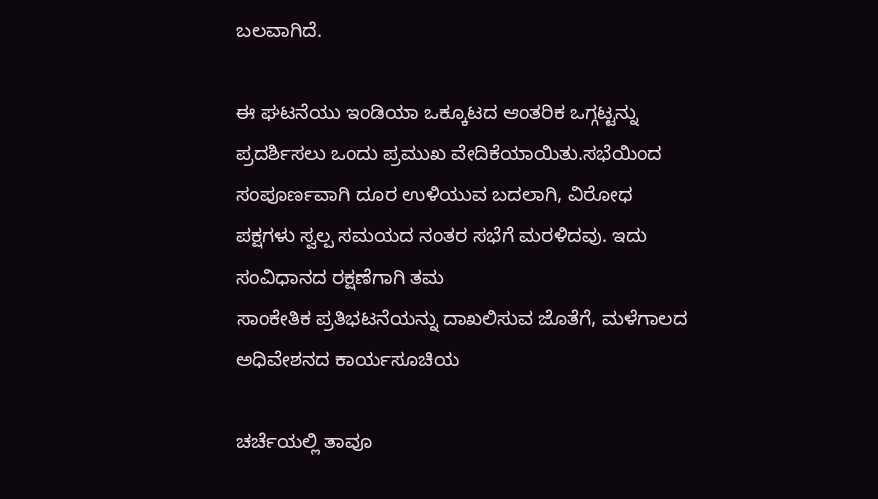ಬಲವಾಗಿದೆ.

ಈ ಘಟನೆಯು ಇಂಡಿಯಾ ಒಕ್ಕೂಟದ ಆಂತರಿಕ ಒಗ್ಗಟ್ಟನ್ನು ಪ್ರದರ್ಶಿಸಲು ಒಂದು ಪ್ರಮುಖ ವೇದಿಕೆಯಾಯಿತು.ಸಭೆಯಿಂದ ಸಂಪೂರ್ಣವಾಗಿ ದೂರ ಉಳಿಯುವ ಬದಲಾಗಿ, ವಿರೋಧ ಪಕ್ಷಗಳು ಸ್ವಲ್ಪ ಸಮಯದ ನಂತರ ಸಭೆಗೆ ಮರಳಿದವು. ಇದು ಸಂವಿಧಾನದ ರಕ್ಷಣೆಗಾಗಿ ತಮ
ಸಾಂಕೇತಿಕ ಪ್ರತಿಭಟನೆಯನ್ನು ದಾಖಲಿಸುವ ಜೊತೆಗೆ, ಮಳೆಗಾಲದ ಅಧಿವೇಶನದ ಕಾರ್ಯಸೂಚಿಯ

ಚರ್ಚೆಯಲ್ಲಿ ತಾವೂ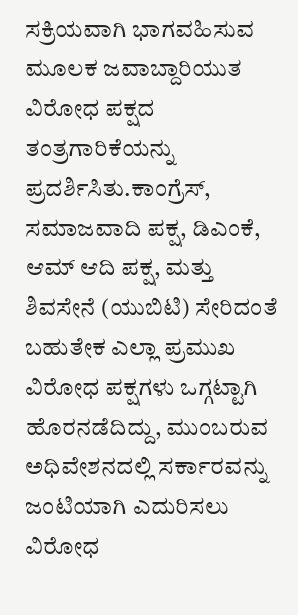ಸಕ್ರಿಯವಾಗಿ ಭಾಗವಹಿಸುವ ಮೂಲಕ ಜವಾಬ್ದಾರಿಯುತ ವಿರೋಧ ಪಕ್ಷದ ತಂತ್ರಗಾರಿಕೆಯನ್ನು ಪ್ರದರ್ಶಿಸಿತು.ಕಾಂಗ್ರೆಸ್‌‍, ಸಮಾಜವಾದಿ ಪಕ್ಷ, ಡಿಎಂಕೆ, ಆಮ್‌ ಆದಿ ಪಕ್ಷ, ಮತ್ತು ಶಿವಸೇನೆ (ಯುಬಿಟಿ) ಸೇರಿದಂತೆ ಬಹುತೇಕ ಎಲ್ಲಾ ಪ್ರಮುಖ ವಿರೋಧ ಪಕ್ಷಗಳು ಒಗ್ಗಟ್ಟಾಗಿ ಹೊರನಡೆದಿದ್ದು, ಮುಂಬರುವ ಅಧಿವೇಶನದಲ್ಲಿ ಸರ್ಕಾರವನ್ನು ಜಂಟಿಯಾಗಿ ಎದುರಿಸಲು ವಿರೋಧ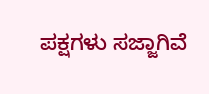ಪಕ್ಷಗಳು ಸಜ್ಜಾಗಿವೆ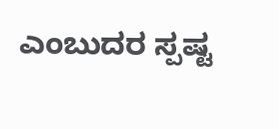ಎಂಬುದರ ಸ್ಪಷ್ಟ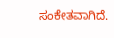ಸಂಕೇತವಾಗಿದೆ.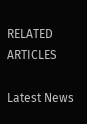RELATED ARTICLES

Latest News